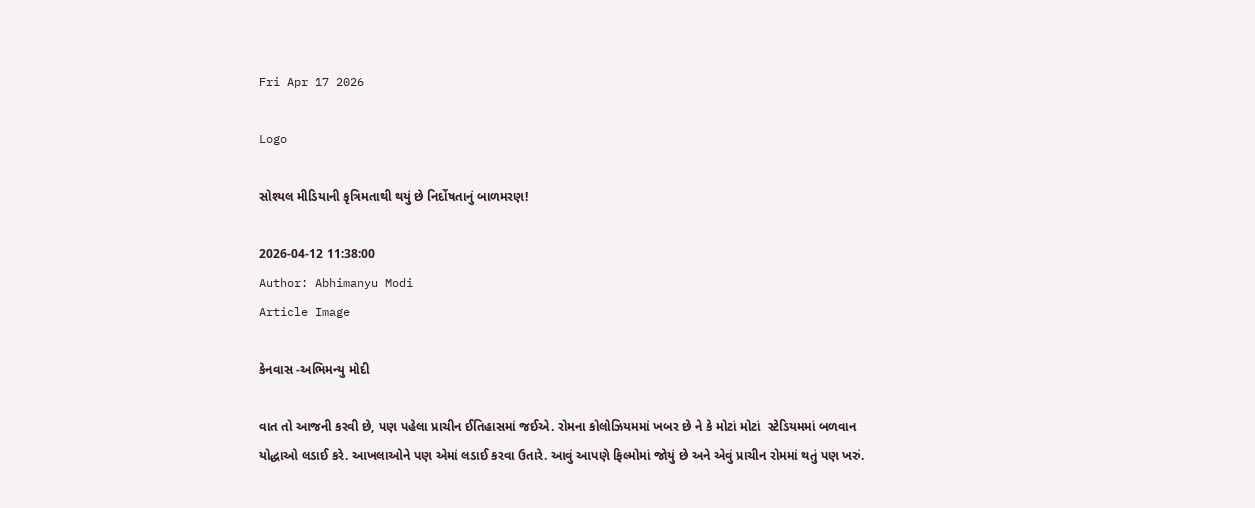Fri Apr 17 2026

Logo

સોશ્યલ મીડિયાની કૃત્રિમતાથી થયું છે નિર્દોષતાનું બાળમરણ!

2026-04-12 11:38:00
Author: Abhimanyu Modi
Article Image

કેનવાસ -અભિમન્યુ મોદી

વાત તો આજની કરવી છે, પણ પહેલા પ્રાચીન ઈતિહાસમાં જઈએ. રોમના કોલોઝિયમમાં ખબર છે ને કે મોટાં મોટાં  સ્ટેડિયમમાં બળવાન યોદ્ધાઓ લડાઈ કરે. આખલાઓને પણ એમાં લડાઈ કરવા ઉતારે. આવું આપણે ફિલ્મોમાં જોયું છે અને એવું પ્રાચીન રોમમાં થતું પણ ખરું.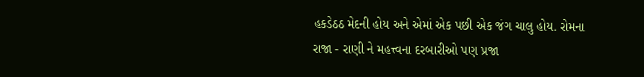હકડેઠઠ મેદની હોય અને એમાં એક પછી એક જંગ ચાલુ હોય. રોમના રાજા - રાણી ને મહત્ત્વના દરબારીઓ પણ પ્રજા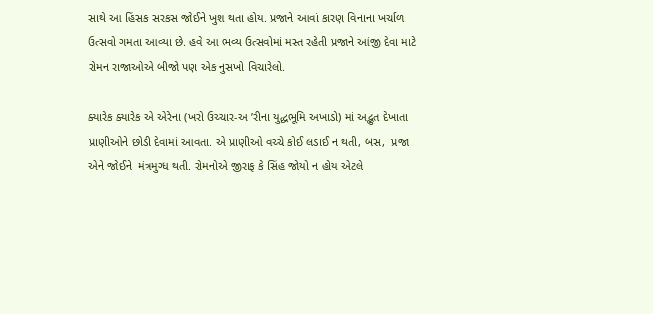સાથે આ હિંસક સરકસ જોઈને ખુશ થતા હોય. પ્રજાને આવાં કારણ વિનાના ખર્ચાળ ઉત્સવો ગમતા આવ્યા છે. હવે આ ભવ્ય ઉત્સવોમાં મસ્ત રહેતી પ્રજાને આંજી દેવા માટે રોમન રાજાઓએ બીજો પણ એક નુસખો વિચારેલો.

ક્યારેક ક્યારેક એ એરેના (ખરો ઉચ્ચાર-અ ’રીના યુદ્ધભૂમિ અખાડો) માં અદ્ભુત દેખાતા પ્રાણીઓને છોડી દેવામાં આવતા. એ પ્રાણીઓ વચ્ચે કોઈ લડાઈ ન થતી, બસ,  પ્રજા એને જોઈને  મંત્રમુગ્ધ થતી. રોમનોએ જીરાફ કે સિંહ જોયો ન હોય એટલે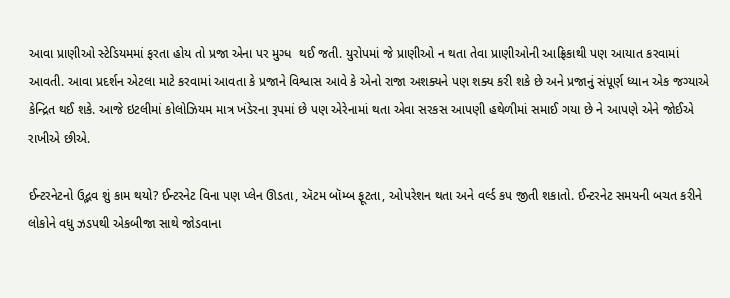આવા પ્રાણીઓ સ્ટેડિયમમાં ફરતા હોય તો પ્રજા એના પર મુગ્ધ  થઈ જતી. યુરોપમાં જે પ્રાણીઓ ન થતા તેવા પ્રાણીઓની આફ્રિકાથી પણ આયાત કરવામાં આવતી. આવા પ્રદર્શન એટલા માટે કરવામાં આવતા કે પ્રજાને વિશ્વાસ આવે કે એનો રાજા અશક્યને પણ શક્ય કરી શકે છે અને પ્રજાનું સંપૂર્ણ ધ્યાન એક જગ્યાએ કેન્દ્રિત થઈ શકે. આજે ઇટલીમાં કોલોઝિયમ માત્ર ખંડેરના રૂપમાં છે પણ એરેનામાં થતા એવા સરકસ આપણી હથેળીમાં સમાઈ ગયા છે ને આપણે એને જોઈએ રાખીએ છીએ.

ઈન્ટરનેટનો ઉદ્ભવ શું કામ થયો? ઈન્ટરનેટ વિના પણ પ્લેન ઊડતા, ઍટમ બૉમ્બ ફૂટતા, ઓપરેશન થતા અને વર્લ્ડ કપ જીતી શકાતો. ઈન્ટરનેટ સમયની બચત કરીને લોકોને વધુ ઝડપથી એકબીજા સાથે જોડવાના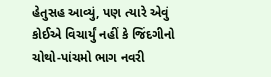હેતુસહ આવ્યું, પણ ત્યારે એવું કોઈએ વિચાર્યું નહીં કે જિંદગીનો ચોથો-પાંચમો ભાગ નવરી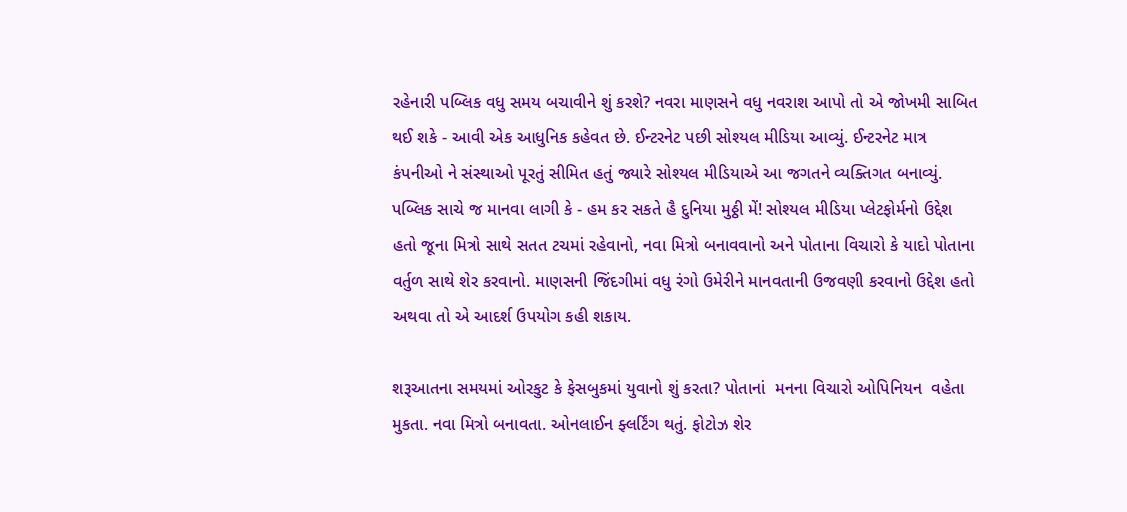રહેનારી પબ્લિક વધુ સમય બચાવીને શું કરશે? નવરા માણસને વધુ નવરાશ આપો તો એ જોખમી સાબિત થઈ શકે - આવી એક આધુનિક કહેવત છે. ઈન્ટરનેટ પછી સોશ્યલ મીડિયા આવ્યું. ઈન્ટરનેટ માત્ર કંપનીઓ ને સંસ્થાઓ પૂરતું સીમિત હતું જ્યારે સોશ્યલ મીડિયાએ આ જગતને વ્યક્તિગત બનાવ્યું. પબ્લિક સાચે જ માનવા લાગી કે - હમ કર સકતે હૈ દુનિયા મુઠ્ઠી મેં! સોશ્યલ મીડિયા પ્લેટફોર્મનો ઉદ્દેશ હતો જૂના મિત્રો સાથે સતત ટચમાં રહેવાનો, નવા મિત્રો બનાવવાનો અને પોતાના વિચારો કે યાદો પોતાના વર્તુળ સાથે શેર કરવાનો. માણસની જિંદગીમાં વધુ રંગો ઉમેરીને માનવતાની ઉજવણી કરવાનો ઉદ્દેશ હતો અથવા તો એ આદર્શ ઉપયોગ કહી શકાય.

શરૂઆતના સમયમાં ઓરકુટ કે ફેસબુકમાં યુવાનો શું કરતા? પોતાનાં  મનના વિચારો ઓપિનિયન  વહેતા મુકતા. નવા મિત્રો બનાવતા. ઓનલાઈન ફ્લર્ટિંગ થતું. ફોટોઝ શેર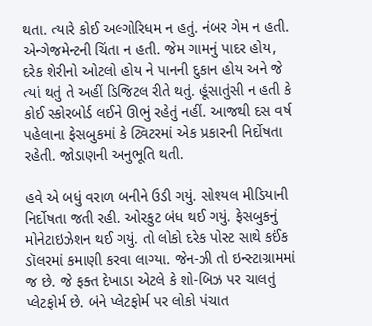થતા. ત્યારે કોઈ અલ્ગોરિધમ ન હતું. નંબર ગેમ ન હતી. એન્ગેજમેન્ટની ચિંતા ન હતી. જેમ ગામનું પાદર હોય, દરેક શેરીનો ઓટલો હોય ને પાનની દુકાન હોય અને જે ત્યાં થતું તે અહીં ડિજિટલ રીતે થતું. હૂંસાતુંસી ન હતી કે કોઈ સ્કોરબોર્ડ લઈને ઊભું રહેતું નહીં. આજથી દસ વર્ષ પહેલાના ફેસબુકમાં કે ટ્વિટરમાં એક પ્રકારની નિર્દોષતા રહેતી. જોડાણની અનુભૂતિ થતી.

હવે એ બધું વરાળ બનીને ઉડી ગયું. સોશ્યલ મીડિયાની નિર્દોષતા જતી રહી. ઓરકુટ બંધ થઈ ગયું. ફેસબુકનું મોનેટાઇઝેશન થઈ ગયું. તો લોકો દરેક પોસ્ટ સાથે કઈંક ડૉલરમાં કમાણી કરવા લાગ્યા. જેન-ઝી તો ઇન્સ્ટાગ્રામમાં જ છે. જે ફક્ત દેખાડા એટલે કે શો-બિઝ પર ચાલતું પ્લેટફોર્મ છે. બંને પ્લેટફોર્મ પર લોકો પંચાત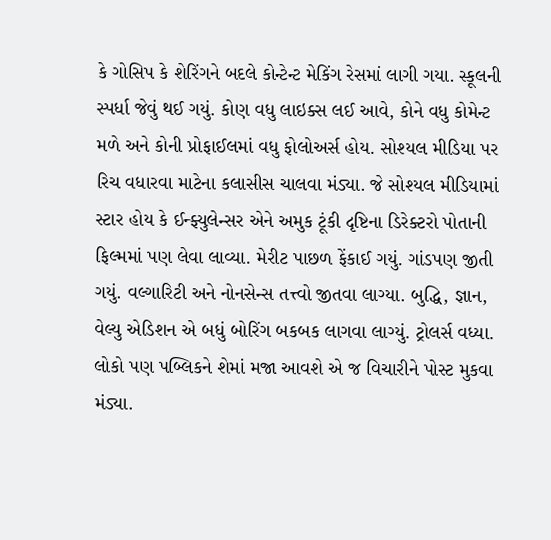કે ગોસિપ કે શેરિંગને બદલે કોન્ટેન્ટ મેકિંગ રેસમાં લાગી ગયા. સ્કૂલની સ્પર્ધા જેવું થઈ ગયું. કોણ વધુ લાઇક્સ લઈ આવે, કોને વધુ કોમેન્ટ મળે અને કોની પ્રોફાઈલમાં વધુ ફોલોઅર્સ હોય. સોશ્યલ મીડિયા પર રિચ વધારવા માટેના કલાસીસ ચાલવા મંડ્યા. જે સોશ્યલ મીડિયામાં સ્ટાર હોય કે ઈન્ફ્યુલેન્સર એને અમુક ટૂંકી દૃષ્ટિના ડિરેક્ટરો પોતાની ફિલ્મમાં પણ લેવા લાવ્યા. મેરીટ પાછળ ફેંકાઈ ગયું. ગાંડપણ જીતી ગયું. વલ્ગારિટી અને નોનસેન્સ તત્ત્વો જીતવા લાગ્યા. બુદ્ધિ, જ્ઞાન, વેલ્યુ એડિશન એ બધું બોરિંગ બકબક લાગવા લાગ્યું. ટ્રોલર્સ વધ્યા. લોકો પણ પબ્લિકને શેમાં મજા આવશે એ જ વિચારીને પોસ્ટ મુકવા મંડ્યા.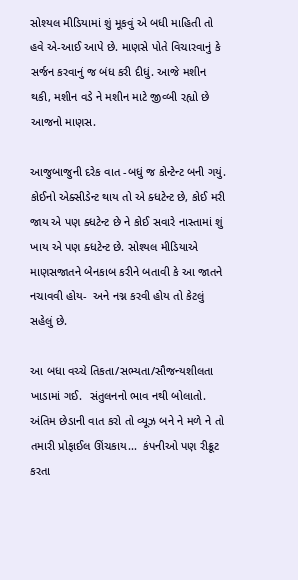સોશ્યલ મીડિયામાં શું મૂકવું એ બધી માહિતી તો હવે એ-આઈ આપે છે. માણસે પોતે વિચારવાનું કે સર્જન કરવાનું જ બંધ કરી દીધું. આજે મશીન થકી, મશીન વડે ને મશીન માટે જીવ્બી રહ્યો છે આજનો માણસ.

આજુબાજુની દરેક વાત -બધું જ કોન્ટેન્ટ બની ગયું. કોઈનો એક્સીડેન્ટ થાય તો એ ક્ધટેન્ટ છે, કોઈ મરી જાય એ પણ ક્ધટેન્ટ છે ને કોઈ સવારે નાસ્તામાં શું ખાય એ પણ ક્ધટેન્ટ છે. સોશ્યલ મીડિયાએ માણસજાતને બેનકાબ કરીને બતાવી કે આ જાતને નચાવવી હોય-  અને નગ્ન કરવી હોય તો કેટલું સહેલું છે.

આ બધા વચ્ચે તિકતા/સભ્યતા/સૌજન્યશીલતા ખાડામાં ગઈ.  સંતુલનનો ભાવ નથી બોલાતો. અંતિમ છેડાની વાત કરો તો વ્યૂઝ બને ને મળે ને તો તમારી પ્રોફાઈલ ઊંચકાય...  કંપનીઓ પણ રીક્રૂટ કરતા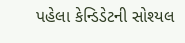પહેલા કેન્ડિડેટની સોશ્યલ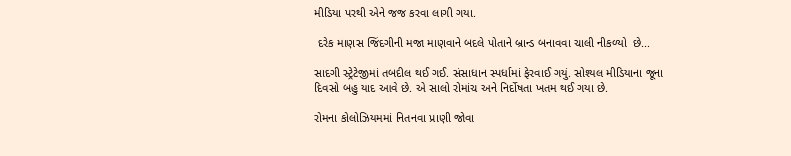મીડિયા પરથી એને જજ કરવા લાગી ગયા.

 દરેક માણસ જિંદગીની મજા માણવાને બદલે પોતાને બ્રાન્ડ બનાવવા ચાલી નીકળ્યો  છે...

સાદગી સ્ટ્રેટેજીમાં તબદીલ થઈ ગઈ. સંસાધાન સ્પર્ધામાં ફેરવાઈ ગયું. સોશ્યલ મીડિયાના જૂના દિવસો બહુ યાદ આવે છે. એ સાલો રોમાંચ અને નિર્દોષતા ખતમ થઈ ગયા છે.

રોમના કોલોઝિયમમાં નિતનવા પ્રાણી જોવા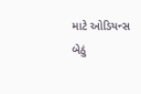માટે ઓડિયન્સ બેઠું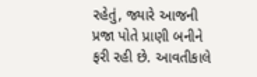રહેતું, જ્યારે આજની પ્રજા પોતે પ્રાણી બનીને ફરી રહી છે. આવતીકાલે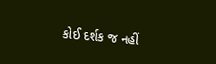કોઈ દર્શક જ નહીં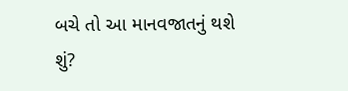બચે તો આ માનવજાતનું થશે શું?